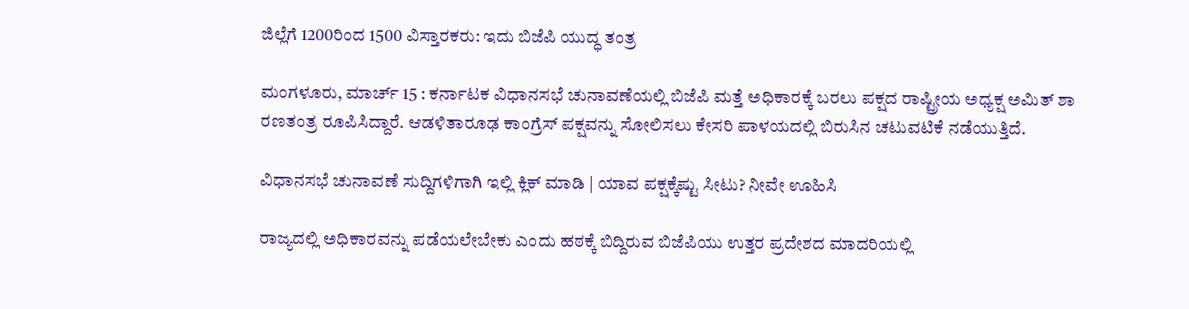ಜಿಲ್ಲೆಗೆ 1200ರಿಂದ 1500 ವಿಸ್ತಾರಕರು: ಇದು ಬಿಜೆಪಿ ಯುದ್ಧ ತಂತ್ರ

ಮಂಗಳೂರು, ಮಾರ್ಚ್ 15 : ಕರ್ನಾಟಕ ವಿಧಾನಸಭೆ ಚುನಾವಣೆಯಲ್ಲಿ ಬಿಜೆಪಿ ಮತ್ತೆ ಅಧಿಕಾರಕ್ಕೆ ಬರಲು ಪಕ್ಷದ ರಾಷ್ಟ್ರೀಯ ಅಧ್ಯಕ್ಷ ಅಮಿತ್ ಶಾ ರಣತಂತ್ರ ರೂಪಿಸಿದ್ದಾರೆ. ಆಡಳಿತಾರೂಢ ಕಾಂಗ್ರೆಸ್ ಪಕ್ಷವನ್ನು ಸೋಲಿಸಲು ಕೇಸರಿ ಪಾಳಯದಲ್ಲಿ ಬಿರುಸಿನ ಚಟುವಟಿಕೆ ನಡೆಯುತ್ತಿದೆ.

ವಿಧಾನಸಭೆ ಚುನಾವಣೆ ಸುದ್ದಿಗಳಿಗಾಗಿ ಇಲ್ಲಿ ಕ್ಲಿಕ್ ಮಾಡಿ | ಯಾವ ಪಕ್ಷಕ್ಕೆಷ್ಟು ಸೀಟು? ನೀವೇ ಊಹಿಸಿ

ರಾಜ್ಯದಲ್ಲಿ ಅಧಿಕಾರವನ್ನು ಪಡೆಯಲೇಬೇಕು ಎಂದು ಹಠಕ್ಕೆ ಬಿದ್ದಿರುವ ಬಿಜೆಪಿಯು ಉತ್ತರ ಪ್ರದೇಶದ ಮಾದರಿಯಲ್ಲಿ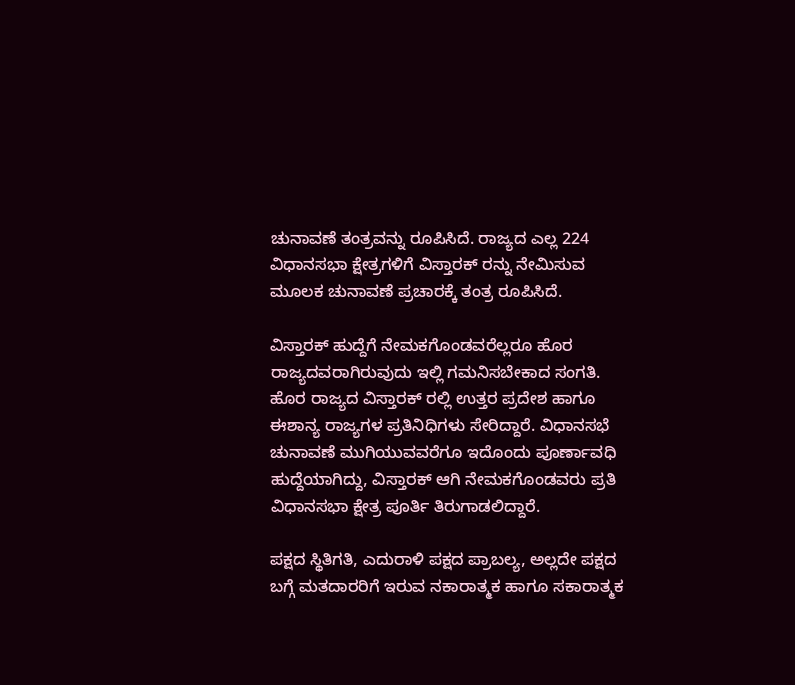ಚುನಾವಣೆ ತಂತ್ರವನ್ನು ರೂಪಿಸಿದೆ. ರಾಜ್ಯದ ಎಲ್ಲ 224 ವಿಧಾನಸಭಾ ಕ್ಷೇತ್ರಗಳಿಗೆ ವಿಸ್ತಾರಕ್ ರನ್ನು ನೇಮಿಸುವ ಮೂಲಕ ಚುನಾವಣೆ ಪ್ರಚಾರಕ್ಕೆ ತಂತ್ರ ರೂಪಿಸಿದೆ.

ವಿಸ್ತಾರಕ್ ಹುದ್ದೆಗೆ ನೇಮಕಗೊಂಡವರೆಲ್ಲರೂ ಹೊರ ರಾಜ್ಯದವರಾಗಿರುವುದು ಇಲ್ಲಿ ಗಮನಿಸಬೇಕಾದ ಸಂಗತಿ. ಹೊರ ರಾಜ್ಯದ ವಿಸ್ತಾರಕ್ ರಲ್ಲಿ ಉತ್ತರ ಪ್ರದೇಶ ಹಾಗೂ ಈಶಾನ್ಯ ರಾಜ್ಯಗಳ ಪ್ರತಿನಿಧಿಗಳು ಸೇರಿದ್ದಾರೆ. ವಿಧಾನಸಭೆ ಚುನಾವಣೆ ಮುಗಿಯುವವರೆಗೂ ಇದೊಂದು ಪೂರ್ಣಾವಧಿ ಹುದ್ದೆಯಾಗಿದ್ದು, ವಿಸ್ತಾರಕ್ ಆಗಿ ನೇಮಕಗೊಂಡವರು ಪ್ರತಿ ವಿಧಾನಸಭಾ ಕ್ಷೇತ್ರ ಪೂರ್ತಿ ತಿರುಗಾಡಲಿದ್ದಾರೆ.

ಪಕ್ಷದ ಸ್ಥಿತಿಗತಿ, ಎದುರಾಳಿ ಪಕ್ಷದ ಪ್ರಾಬಲ್ಯ, ಅಲ್ಲದೇ ಪಕ್ಷದ ಬಗ್ಗೆ ಮತದಾರರಿಗೆ ಇರುವ ನಕಾರಾತ್ಮಕ ಹಾಗೂ ಸಕಾರಾತ್ಮಕ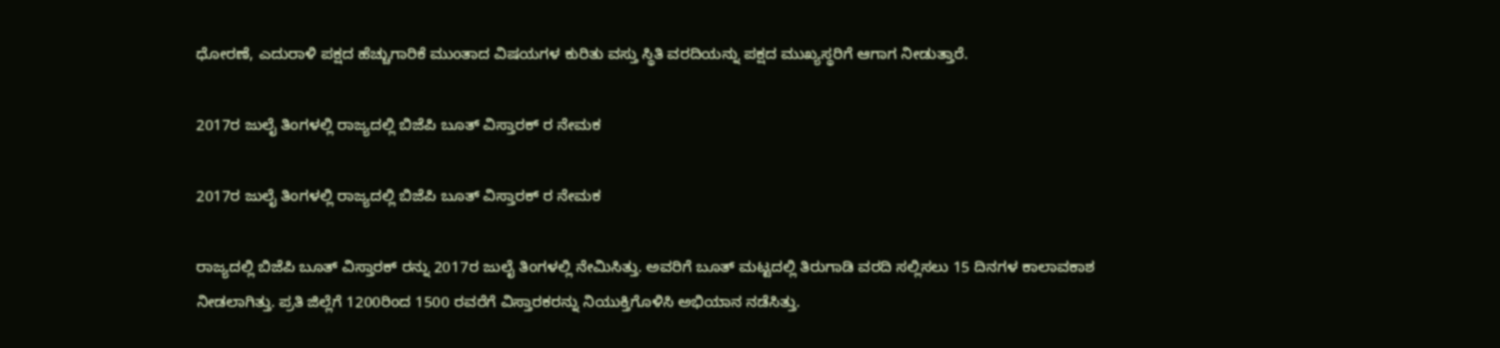ಧೋರಣೆ, ಎದುರಾಳಿ ಪಕ್ಷದ ಹೆಚ್ಚುಗಾರಿಕೆ ಮುಂತಾದ ವಿಷಯಗಳ ಕುರಿತು ವಸ್ತು ಸ್ಥಿತಿ ವರದಿಯನ್ನು ಪಕ್ಷದ ಮುಖ್ಯಸ್ಥರಿಗೆ ಆಗಾಗ ನೀಡುತ್ತಾರೆ.

2017ರ ಜುಲೈ ತಿಂಗಳಲ್ಲಿ ರಾಜ್ಯದಲ್ಲಿ ಬಿಜೆಪಿ ಬೂತ್ ವಿಸ್ತಾರಕ್ ರ ನೇಮಕ

2017ರ ಜುಲೈ ತಿಂಗಳಲ್ಲಿ ರಾಜ್ಯದಲ್ಲಿ ಬಿಜೆಪಿ ಬೂತ್ ವಿಸ್ತಾರಕ್ ರ ನೇಮಕ

ರಾಜ್ಯದಲ್ಲಿ ಬಿಜೆಪಿ ಬೂತ್ ವಿಸ್ತಾರಕ್ ರನ್ನು 2017ರ ಜುಲೈ ತಿಂಗಳಲ್ಲಿ ನೇಮಿಸಿತ್ತು. ಅವರಿಗೆ ಬೂತ್ ಮಟ್ಟದಲ್ಲಿ ತಿರುಗಾಡಿ ವರದಿ ಸಲ್ಲಿಸಲು 15 ದಿನಗಳ ಕಾಲಾವಕಾಶ ನೀಡಲಾಗಿತ್ತು. ಪ್ರತಿ ಜಿಲ್ಲೆಗೆ 1200ರಿಂದ 1500 ರವರೆಗೆ ವಿಸ್ತಾರಕರನ್ನು ನಿಯುಕ್ತಿಗೊಳಿಸಿ ಅಭಿಯಾನ ನಡೆಸಿತ್ತು.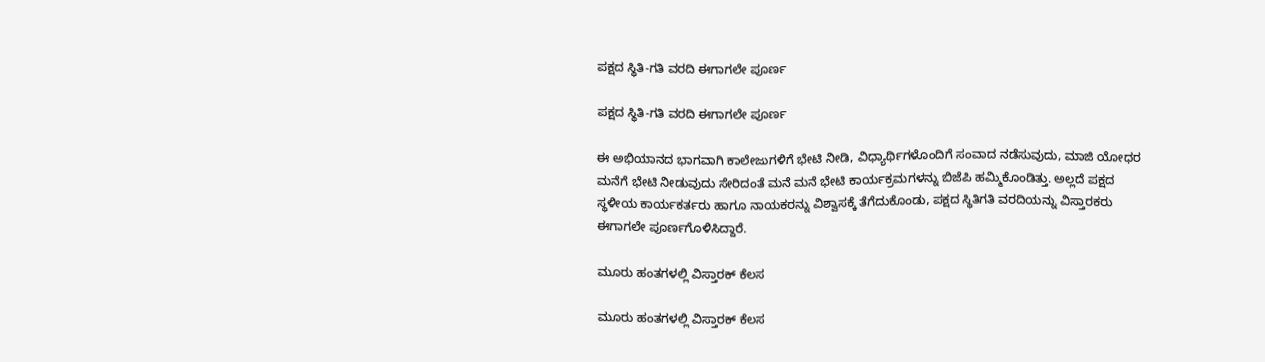ಪಕ್ಷದ ಸ್ಥಿತಿ-ಗತಿ ವರದಿ ಈಗಾಗಲೇ ಪೂರ್ಣ

ಪಕ್ಷದ ಸ್ಥಿತಿ-ಗತಿ ವರದಿ ಈಗಾಗಲೇ ಪೂರ್ಣ

ಈ ಅಭಿಯಾನದ ಭಾಗವಾಗಿ ಕಾಲೇಜುಗಳಿಗೆ ಭೇಟಿ ನೀಡಿ, ವಿಧ್ಯಾರ್ಥಿಗಳೊಂದಿಗೆ ಸಂವಾದ ನಡೆಸುವುದು, ಮಾಜಿ ಯೋಧರ ಮನೆಗೆ ಭೇಟಿ ನೀಡುವುದು ಸೇರಿದಂತೆ ಮನೆ ಮನೆ ಭೇಟಿ ಕಾರ್ಯಕ್ರಮಗಳನ್ನು ಬಿಜೆಪಿ ಹಮ್ಮಿಕೊಂಡಿತ್ತು. ಅಲ್ಲದೆ ಪಕ್ಷದ ಸ್ಥಳೀಯ ಕಾರ್ಯಕರ್ತರು ಹಾಗೂ ನಾಯಕರನ್ನು ವಿಶ್ವಾಸಕ್ಕೆ ತೆಗೆದುಕೊಂಡು, ಪಕ್ಷದ ಸ್ಥಿತಿಗತಿ ವರದಿಯನ್ನು ವಿಸ್ತಾರಕರು ಈಗಾಗಲೇ ಪೂರ್ಣಗೊಳಿಸಿದ್ದಾರೆ.

ಮೂರು ಹಂತಗಳಲ್ಲಿ ವಿಸ್ತಾರಕ್ ಕೆಲಸ

ಮೂರು ಹಂತಗಳಲ್ಲಿ ವಿಸ್ತಾರಕ್ ಕೆಲಸ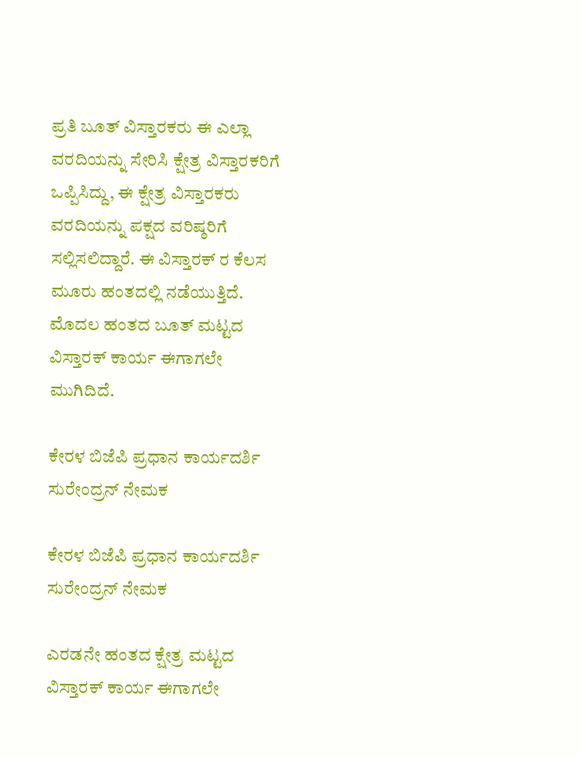ಪ್ರತಿ ಬೂತ್ ವಿಸ್ತಾರಕರು ಈ ಎಲ್ಲಾ ವರದಿಯನ್ನು ಸೇರಿಸಿ ಕ್ಷೇತ್ರ ವಿಸ್ತಾರಕರಿಗೆ ಒಪ್ಪಿಸಿದ್ದು, ಈ ಕ್ಷೇತ್ರ ವಿಸ್ತಾರಕರು ವರದಿಯನ್ನು ಪಕ್ಷದ ವರಿಷ್ಠರಿಗೆ ಸಲ್ಲಿಸಲಿದ್ದಾರೆ. ಈ ವಿಸ್ತಾರಕ್ ರ ಕೆಲಸ ಮೂರು ಹಂತದಲ್ಲಿ ನಡೆಯುತ್ತಿದೆ. ಮೊದಲ ಹಂತದ ಬೂತ್ ಮಟ್ಟದ ವಿಸ್ತಾರಕ್ ಕಾರ್ಯ ಈಗಾಗಲೇ ಮುಗಿದಿದೆ.

ಕೇರಳ ಬಿಜೆಪಿ ಪ್ರಧಾನ ಕಾರ್ಯದರ್ಶಿ ಸುರೇಂದ್ರನ್ ನೇಮಕ

ಕೇರಳ ಬಿಜೆಪಿ ಪ್ರಧಾನ ಕಾರ್ಯದರ್ಶಿ ಸುರೇಂದ್ರನ್ ನೇಮಕ

ಎರಡನೇ ಹಂತದ ಕ್ಷೇತ್ರ ಮಟ್ಟದ ವಿಸ್ತಾರಕ್ ಕಾರ್ಯ ಈಗಾಗಲೇ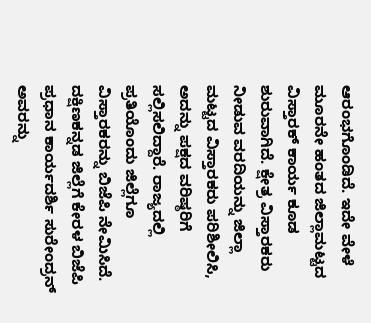ಆರಂಭಗೊಂಡಿದೆ. ಇದೇ ವೇಳೆ ಮೂರನೇ ಹಂತದ ಜಿಲ್ಲಾಮಟ್ಟದ ವಿಸ್ತಾರಕ್ ಕಾರ್ಯ ಕೂಡ ಶುರುವಾಗಿದೆ. ಕ್ಷೇತ್ರ ವಿಸ್ತಾರಕರು ನೀಡುವ ವರದಿಯನ್ನು ಜಿಲ್ಲಾ ಮಟ್ಟದ ವಿಸ್ತಾರಕರು ಪರಿಶೀಲಿಸಿ, ಅದನ್ನು ಪಕ್ಷದ ವರಿಷ್ಠರಿಗೆ ಸಲ್ಲಿಸಲಿದ್ದಾರೆ. ರಾಜ್ಯದಲ್ಲಿ ಪ್ರತಿಯೊಂದು ಜಿಲ್ಲೆಗೂ ವಿಸ್ತಾರಕರನ್ನು ಬಿಜೆಪಿ ನೇಮಿಸಿದೆ. ದಕ್ಷಿಣಕನ್ನಡ ಜಿಲ್ಲೆಗೆ ಕೇರಳ ಬಿಜೆಪಿ ಪ್ರಧಾನ ಕಾರ್ಯದರ್ಶಿ ಸುರೇಂದ್ರನ್ ಅವರನ್ನು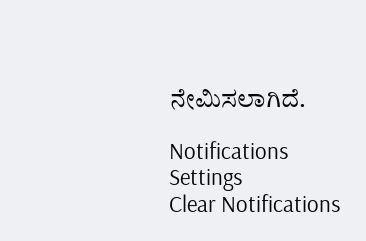ನೇಮಿಸಲಾಗಿದೆ.

Notifications
Settings
Clear Notifications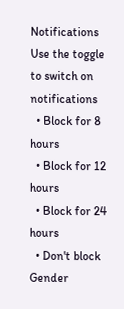Notifications
Use the toggle to switch on notifications
  • Block for 8 hours
  • Block for 12 hours
  • Block for 24 hours
  • Don't block
Gender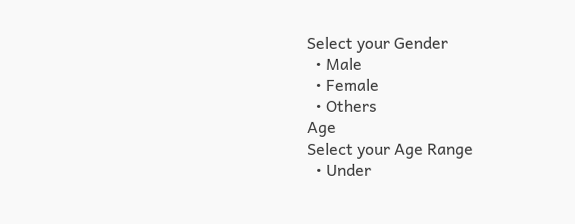Select your Gender
  • Male
  • Female
  • Others
Age
Select your Age Range
  • Under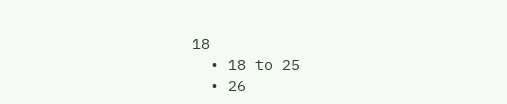18
  • 18 to 25
  • 26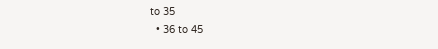to 35
  • 36 to 45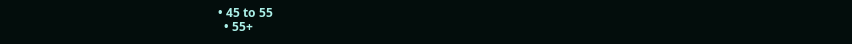• 45 to 55
  • 55+